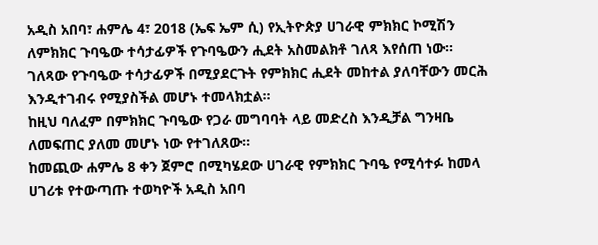አዲስ አበባ፣ ሐምሌ 4፣ 2018 (ኤፍ ኤም ሲ) የኢትዮጵያ ሀገራዊ ምክክር ኮሚሽን ለምክክር ጉባዔው ተሳታፊዎች የጉባዔውን ሒደት አስመልክቶ ገለጻ እየሰጠ ነው፡፡
ገለጻው የጉባዔው ተሳታፊዎች በሚያደርጉት የምክክር ሒደት መከተል ያለባቸውን መርሕ እንዲተገብሩ የሚያስችል መሆኑ ተመላክቷል።
ከዚህ ባለፈም በምክክር ጉባዔው የጋራ መግባባት ላይ መድረስ እንዲቻል ግንዛቤ ለመፍጠር ያለመ መሆኑ ነው የተገለጸው፡፡
ከመጪው ሐምሌ 8 ቀን ጀምሮ በሚካሄደው ሀገራዊ የምክክር ጉባዔ የሚሳተፉ ከመላ ሀገሪቱ የተውጣጡ ተወካዮች አዲስ አበባ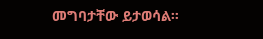መግባታቸው ይታወሳል።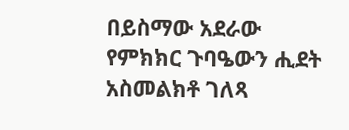በይስማው አደራው
የምክክር ጉባዔውን ሒደት አስመልክቶ ገለጻ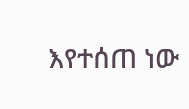እየተሰጠ ነው